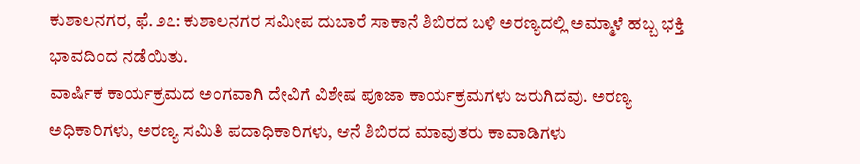ಕುಶಾಲನಗರ, ಫೆ. ೨೭: ಕುಶಾಲನಗರ ಸಮೀಪ ದುಬಾರೆ ಸಾಕಾನೆ ಶಿಬಿರದ ಬಳಿ ಅರಣ್ಯದಲ್ಲಿ ಅಮ್ಮಾಳೆ ಹಬ್ಬ ಭಕ್ತಿ ಭಾವದಿಂದ ನಡೆಯಿತು.
ವಾರ್ಷಿಕ ಕಾರ್ಯಕ್ರಮದ ಅಂಗವಾಗಿ ದೇವಿಗೆ ವಿಶೇಷ ಪೂಜಾ ಕಾರ್ಯಕ್ರಮಗಳು ಜರುಗಿದವು. ಅರಣ್ಯ ಅಧಿಕಾರಿಗಳು, ಅರಣ್ಯ ಸಮಿತಿ ಪದಾಧಿಕಾರಿಗಳು, ಆನೆ ಶಿಬಿರದ ಮಾವುತರು ಕಾವಾಡಿಗಳು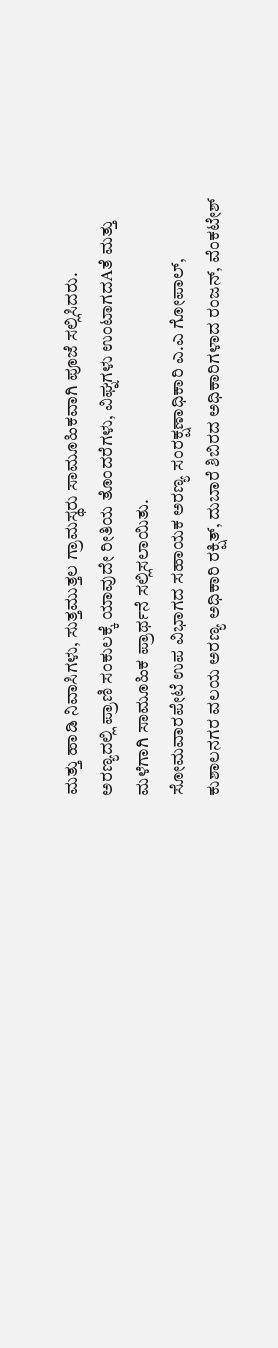ಮತ್ತು ಹಾಡಿ ನಿವಾಸಿಗಳು, ಸುತ್ತಮುತ್ತಲ ಗ್ರಾಮಸ್ಥರು ಸಾಮೂಹಿಕವಾಗಿ ಪೂಜೆ ಸಲ್ಲಿಸಿದರು.
ಅರಣ್ಯದಲ್ಲಿ ಪ್ರಾಣಿ ಸಂಕುಲಕ್ಕೆ ಯಾವುದೇ ರೀತಿಯ ತೊಂದರೆಗಳು, ವಿಘ್ನಗಳು ಉಂಟಾಗದAತೆ ಮತ್ತು ಮಳೆಗಾಗಿ ಸಾಮೂಹಿಕ ಪ್ರಾರ್ಥನೆ ಸಲ್ಲಿಸಲಾಯಿತು.
ಸೋಮವಾರಪೇಟೆ ಉಪ ವಿಭಾಗದ ಸಹಾಯಕ ಅರಣ್ಯ ಸಂರಕ್ಷಣಾಧಿಕಾರಿ ಎ.ಎ ಗೋಪಾಲ್, ಕುಶಾಲನಗರ ವಲಯ ಅರಣ್ಯ ಅಧಿಕಾರಿ ರಕ್ಷಿತ್, ದುಬಾರೆ ಶಿಬಿರದ ಅಧಿಕಾರಿಗಳಾದ ರಂಜನ್, ವೆಂಕಟೇಶ್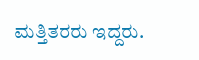ಮತ್ತಿತರರು ಇದ್ದರು.